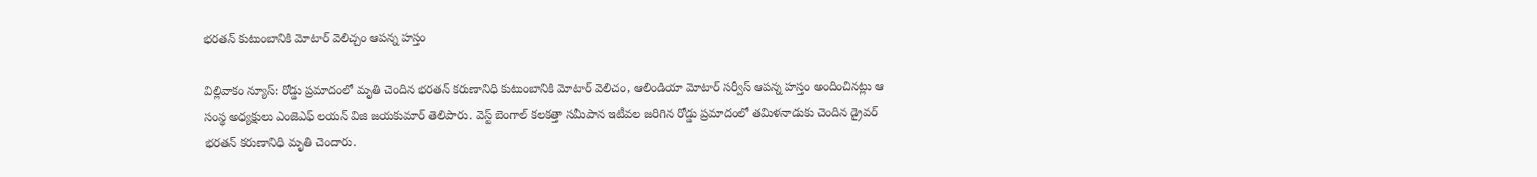భరతన్ కుటుంబానికి మోటార్ వెలిచ్చం ఆపన్న హస్తం

విల్లివాకం న్యూస్: రోడ్డు ప్రమాదంలో మృతి చెందిన భరతన్ కరుణానిధి కుటుంబానికి మోటార్ వెలిచం, ఆలిండియా మోటార్ సర్వీస్ ఆపన్న హస్తం అందించినట్లు ఆ సంస్థ అధ్యక్షులు ఎంజెఎఫ్ లయన్ విజి జయకుమార్ తెలిపారు. వెస్ట్ బెంగాల్ కలకత్తా సమీపాన ఇటీవల జరిగిన రోడ్డు ప్రమాదంలో తమిళనాడుకు చెందిన డ్రైవర్ భరతన్ కరుణానిధి మృతి చెందారు.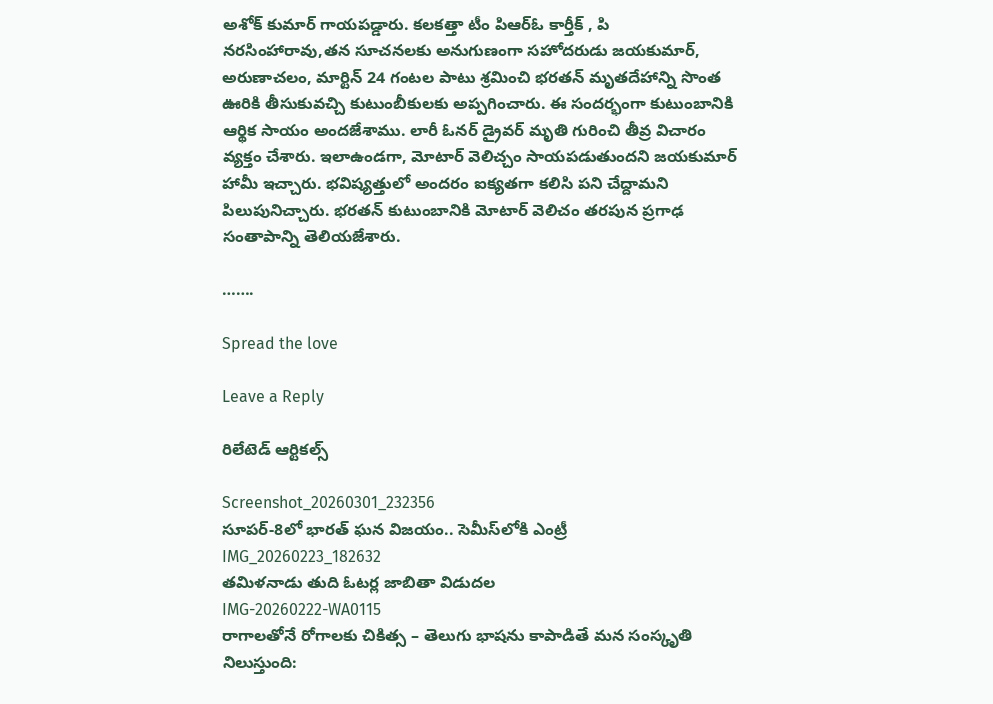అశోక్ కుమార్ గాయపడ్డారు. కలకత్తా టీం పిఆర్ఓ కార్తీక్ , పి నరసింహారావు,తన సూచనలకు అనుగుణంగా సహోదరుడు జయకుమార్, అరుణాచలం, మార్టిన్ 24 గంటల పాటు శ్రమించి భరతన్ మృతదేహాన్ని సొంత ఊరికి తీసుకువచ్చి కుటుంబీకులకు అప్పగించారు. ఈ సందర్భంగా కుటుంబానికి ఆర్థిక సాయం అందజేశాము. లారీ ఓనర్ డ్రైవర్ మృతి గురించి తీవ్ర విచారం వ్యక్తం చేశారు. ఇలాఉండగా, మోటార్ వెలిచ్చం సాయపడుతుందని జయకుమార్ హామీ ఇచ్చారు. భవిష్యత్తులో అందరం ఐక్యతగా కలిసి పని చేద్దామని పిలుపునిచ్చారు. భరతన్ కుటుంబానికి మోటార్ వెలిచం తరపున ప్రగాఢ సంతాపాన్ని తెలియజేశారు.

…….

Spread the love

Leave a Reply

రిలేటెడ్ ఆర్టికల్స్

Screenshot_20260301_232356
సూపర్-8లో భారత్ ఘన విజయం.. సెమీస్‌లోకి ఎంట్రీ
IMG_20260223_182632
తమిళనాడు తుది ఓటర్ల జాబితా విడుదల
IMG-20260222-WA0115
రాగాలతోనే రోగాలకు చికిత్స – తెలుగు భాషను కాపాడితే మన సంస్కృతి నిలుస్తుంది: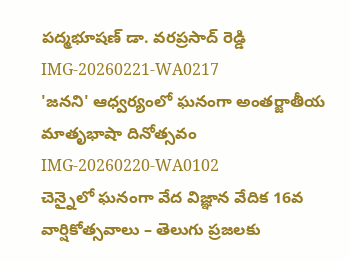పద్మభూషణ్ డా. వరప్రసాద్ రెడ్డి
IMG-20260221-WA0217
'జనని' ఆధ్వర్యంలో ఘనంగా అంతర్జాతీయ మాతృభాషా దినోత్సవం
IMG-20260220-WA0102
చెన్నైలో ఘనంగా వేద విజ్ఞాన వేదిక 16వ వార్షికోత్సవాలు – తెలుగు ప్రజలకు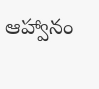ఆహ్వానం